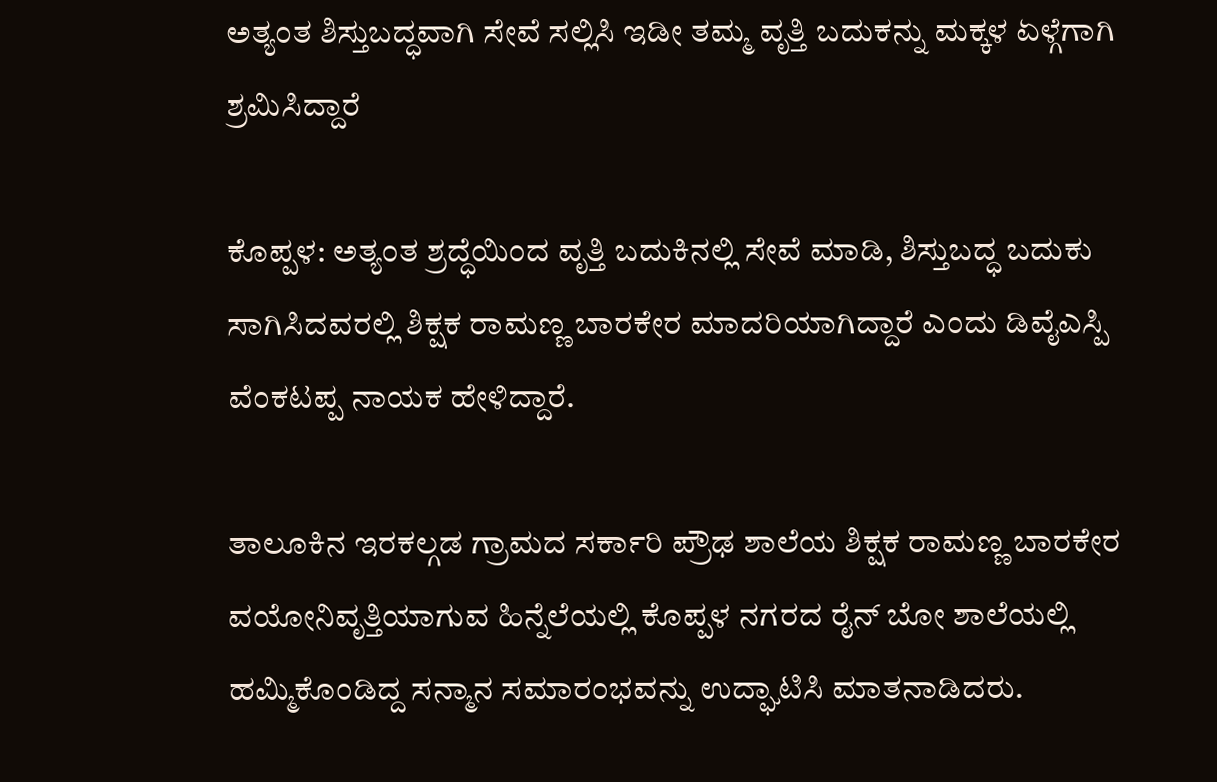ಅತ್ಯಂತ ಶಿಸ್ತುಬದ್ಧವಾಗಿ ಸೇವೆ ಸಲ್ಲಿಸಿ ಇಡೀ ತಮ್ಮ ವೃತ್ತಿ ಬದುಕನ್ನು ಮಕ್ಕಳ ಏಳ್ಗೆಗಾಗಿ ಶ್ರಮಿಸಿದ್ದಾರೆ

ಕೊಪ್ಪಳ: ಅತ್ಯಂತ ಶ್ರದ್ಧೆಯಿಂದ ವೃತ್ತಿ ಬದುಕಿನಲ್ಲಿ ಸೇವೆ ಮಾಡಿ, ಶಿಸ್ತುಬದ್ಧ ಬದುಕು ಸಾಗಿಸಿದವರಲ್ಲಿ ಶಿಕ್ಷಕ ರಾಮಣ್ಣ ಬಾರಕೇರ ಮಾದರಿಯಾಗಿದ್ದಾರೆ ಎಂದು ಡಿವೈಎಸ್ಪಿ ವೆಂಕಟಪ್ಪ ನಾಯಕ ಹೇಳಿದ್ದಾರೆ.

ತಾಲೂಕಿನ ಇರಕಲ್ಗಡ ಗ್ರಾಮದ ಸರ್ಕಾರಿ ಪ್ರೌಢ ಶಾಲೆಯ ಶಿಕ್ಷಕ ರಾಮಣ್ಣ ಬಾರಕೇರ ವಯೋನಿವೃತ್ತಿಯಾಗುವ ಹಿನ್ನೆಲೆಯಲ್ಲಿ ಕೊಪ್ಪಳ ನಗರದ ರೈನ್ ಬೋ ಶಾಲೆಯಲ್ಲಿ ಹಮ್ಮಿಕೊಂಡಿದ್ದ ಸನ್ಮಾನ ಸಮಾರಂಭವನ್ನು ಉದ್ಘಾಟಿಸಿ ಮಾತನಾಡಿದರು.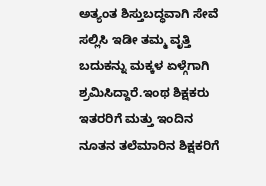ಅತ್ಯಂತ ಶಿಸ್ತುಬದ್ಧವಾಗಿ ಸೇವೆ ಸಲ್ಲಿಸಿ ಇಡೀ ತಮ್ಮ ವೃತ್ತಿ ಬದುಕನ್ನು ಮಕ್ಕಳ ಏಳ್ಗೆಗಾಗಿ ಶ್ರಮಿಸಿದ್ದಾರೆ.ಇಂಥ ಶಿಕ್ಷಕರು ಇತರರಿಗೆ ಮತ್ತು ಇಂದಿನ ನೂತನ ತಲೆಮಾರಿನ ಶಿಕ್ಷಕರಿಗೆ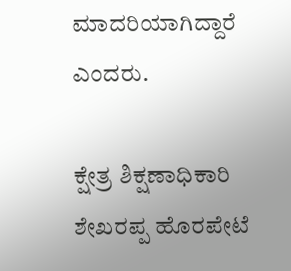ಮಾದರಿಯಾಗಿದ್ದಾರೆ ಎಂದರು.

ಕ್ಷೇತ್ರ ಶಿಕ್ಷಣಾಧಿಕಾರಿ ಶೇಖರಪ್ಪ ಹೊರಪೇಟೆ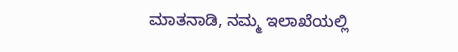ಮಾತನಾಡಿ, ನಮ್ಮ ಇಲಾಖೆಯಲ್ಲಿ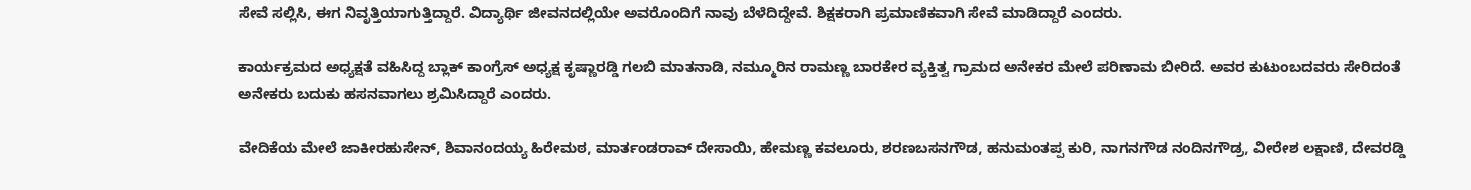ಸೇವೆ ಸಲ್ಲಿಸಿ, ಈಗ ನಿವೃತ್ತಿಯಾಗುತ್ತಿದ್ದಾರೆ. ವಿದ್ಯಾರ್ಥಿ ಜೀವನದಲ್ಲಿಯೇ ಅವರೊಂದಿಗೆ ನಾವು ಬೆಳೆದಿದ್ದೇವೆ. ಶಿಕ್ಷಕರಾಗಿ ಪ್ರಮಾಣಿಕವಾಗಿ ಸೇವೆ ಮಾಡಿದ್ದಾರೆ ಎಂದರು.

ಕಾರ್ಯಕ್ರಮದ ಅಧ್ಯಕ್ಷತೆ ವಹಿಸಿದ್ದ ಬ್ಲಾಕ್ ಕಾಂಗ್ರೆಸ್ ಅಧ್ಯಕ್ಷ ಕೃಷ್ಣಾರಡ್ಡಿ ಗಲಬಿ ಮಾತನಾಡಿ, ನಮ್ಮೂರಿನ ರಾಮಣ್ಣ ಬಾರಕೇರ ವ್ಯಕ್ತಿತ್ವ ಗ್ರಾಮದ ಅನೇಕರ ಮೇಲೆ ಪರಿಣಾಮ ಬೀರಿದೆ. ಅವರ ಕುಟುಂಬದವರು ಸೇರಿದಂತೆ ಅನೇಕರು ಬದುಕು ಹಸನವಾಗಲು ಶ್ರಮಿಸಿದ್ದಾರೆ ಎಂದರು.

ವೇದಿಕೆಯ ಮೇಲೆ ಜಾಕೀರಹುಸೇನ್, ಶಿವಾನಂದಯ್ಯ ಹಿರೇಮಠ, ಮಾರ್ತಂಡರಾವ್ ದೇಸಾಯಿ, ಹೇಮಣ್ಣ ಕವಲೂರು, ಶರಣಬಸನಗೌಡ, ಹನುಮಂತಪ್ಪ ಕುರಿ, ನಾಗನಗೌಡ ನಂದಿನಗೌಡ್ರ, ವೀರೇಶ ಲಕ್ಷಾಣಿ, ದೇವರಡ್ಡಿ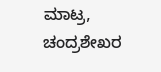ಮಾಟ್ರ, ಚಂದ್ರಶೇಖರ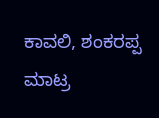ಕಾವಲಿ, ಶಂಕರಪ್ಪ ಮಾಟ್ರ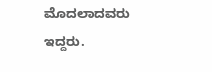ಮೊದಲಾದವರು ಇದ್ದರು.